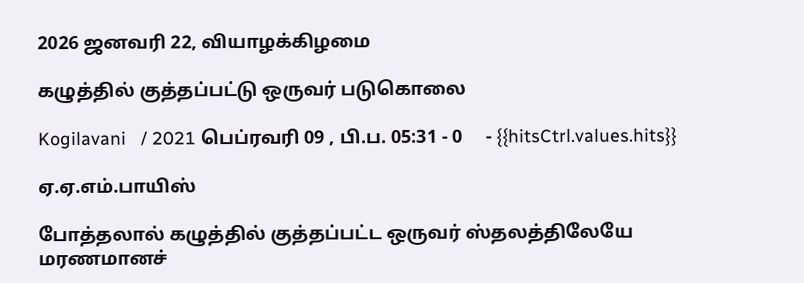2026 ஜனவரி 22, வியாழக்கிழமை

கழுத்தில் குத்தப்பட்டு ஒருவர் படுகொலை

Kogilavani   / 2021 பெப்ரவரி 09 , பி.ப. 05:31 - 0     - {{hitsCtrl.values.hits}}

ஏ.ஏ.எம்.பாயிஸ்

போத்தலால் கழுத்தில் குத்தப்பட்ட ஒருவர் ஸ்தலத்திலேயே மரணமானச்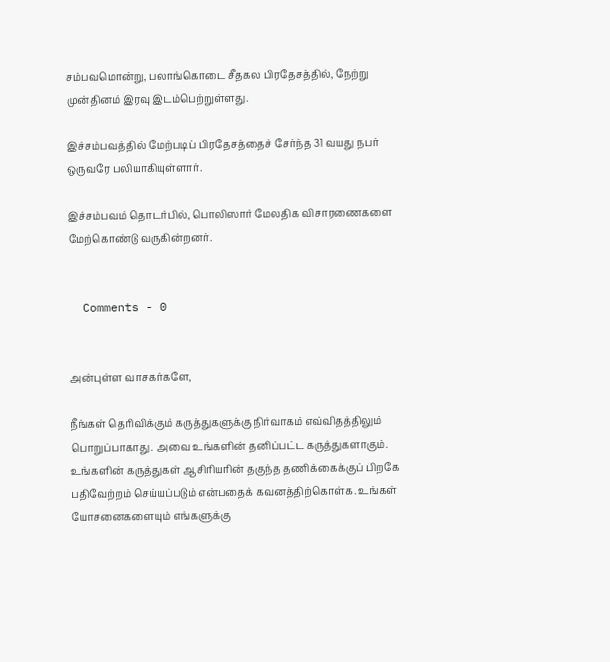சம்பவமொன்று, பலாங்கொடை சீதகல பிரதேசத்தில், நேற்று முன்தினம் இரவு இடம்பெற்றுள்ளது.

இச்சம்பவத்தில் மேற்படிப் பிரதேசத்தைச் சேர்ந்த 31 வயது நபர் ஒருவரே பலியாகியுள்ளார்.

இச்சம்பவம் தொடர்பில், பொலிஸார் மேலதிக விசாரணைகளை மேற்கொண்டு வருகின்றனர்.


  Comments - 0


அன்புள்ள வாசகர்களே,

நீங்கள் தெரிவிக்கும் கருத்துகளுக்கு நிர்வாகம் எவ்விதத்திலும் பொறுப்பாகாது. அவை உங்களின் தனிப்பட்ட கருத்துகளாகும். உங்களின் கருத்துகள் ஆசிரியரின் தகுந்த தணிக்கைக்குப் பிறகே பதிவேற்றம் செய்யப்படும் என்பதைக் கவனத்திற்கொள்க. உங்கள் யோசனைகளையும் எங்களுக்கு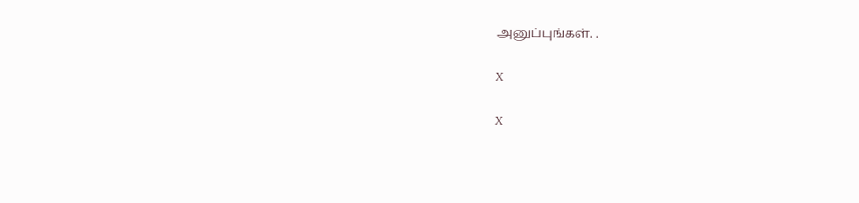அனுப்புங்கள். .

X

X